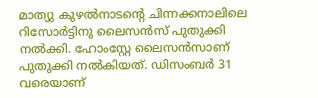മാത്യു കുഴൽനാടന്റെ ചിന്നക്കനാലിലെ റിസോർട്ടിനു ലൈസൻസ് പുതുക്കി നൽക്കി. ഹോംസ്റ്റേ ലൈസൻസാണ് പുതുക്കി നൽകിയത്. ഡിസംബർ 31 വരെയാണ്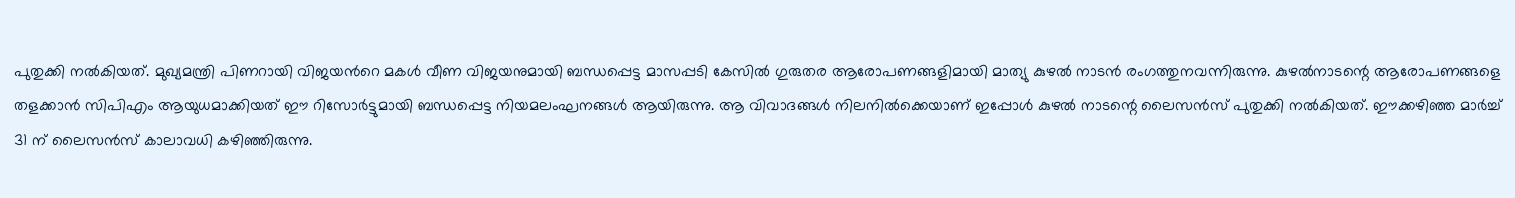പുതുക്കി നൽകിയത്. മുഖ്യമന്ത്രി പിണറായി വിജയൻറെ മകൾ വീണ വിജയനുമായി ബന്ധപ്പെട്ട മാസപ്പടി കേസിൽ ഗുരുതര ആരോപണങ്ങളിമായി മാത്യു കുഴൽ നാടൻ രംഗത്തുനവന്നിരുന്നു. കുഴൽനാടന്റെ ആരോപണങ്ങളെ തളക്കാൻ സിപിഎം ആയുധമാക്കിയത് ഈ റിസോർട്ടുമായി ബന്ധപ്പെട്ട നിയമലംഘനങ്ങൾ ആയിരുന്നു. ആ വിവാദങ്ങൾ നിലനിൽക്കെയാണ് ഇപ്പോൾ കുഴൽ നാടന്റെ ലൈസൻസ് പുതുക്കി നൽകിയത്. ഈക്കഴിഞ്ഞ മാർച്ച് 31 ന് ലൈസൻസ് കാലാവധി കഴിഞ്ഞിരുന്നു.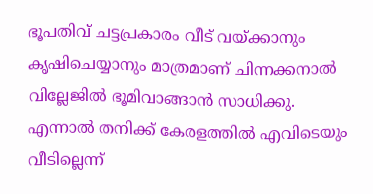ഭൂപതിവ് ചട്ടപ്രകാരം വീട് വയ്ക്കാനും കൃഷിചെയ്യാനും മാത്രമാണ് ചിന്നക്കനാൽ വില്ലേജിൽ ഭൂമിവാങ്ങാൻ സാധിക്കു. എന്നാൽ തനിക്ക് കേരളത്തിൽ എവിടെയും വീടില്ലെന്ന്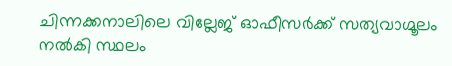ചിന്നക്കനാലിലെ വില്ലേജ് ഓഫീസർക്ക് സത്യവാഗ്മൂലം നൽകി സ്ഥലം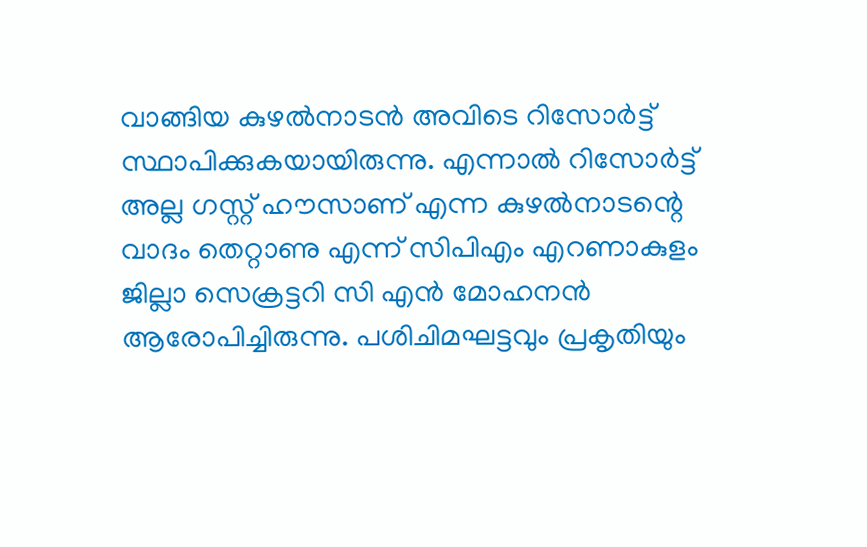വാങ്ങിയ കുഴൽനാടൻ അവിടെ റിസോർട്ട് സ്ഥാപിക്കുകയായിരുന്നു. എന്നാൽ റിസോർട്ട് അല്ല ഗസ്റ്റ് ഹൗസാണ് എന്ന കുഴൽനാടന്റെ വാദം തെറ്റാണു എന്ന് സിപിഎം എറണാകുളം ജില്ലാ സെക്രട്ടറി സി എൻ മോഹനൻ ആരോപിച്ചിരുന്നു. പശിചിമഘട്ടവും പ്രകൃതിയും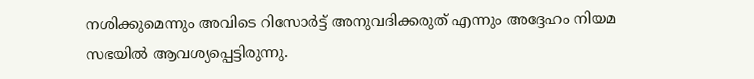നശിക്കുമെന്നും അവിടെ റിസോർട്ട് അനുവദിക്കരുത് എന്നും അദ്ദേഹം നിയമ സഭയിൽ ആവശ്യപ്പെട്ടിരുന്നു.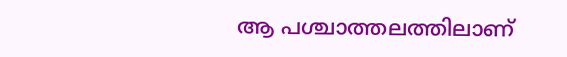ആ പശ്ചാത്തലത്തിലാണ്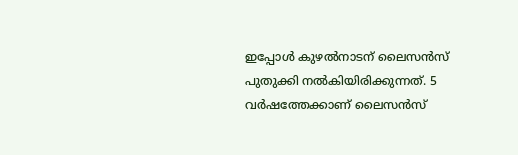ഇപ്പോൾ കുഴൽനാടന് ലൈസൻസ് പുതുക്കി നൽകിയിരിക്കുന്നത്. 5 വർഷത്തേക്കാണ് ലൈസൻസ്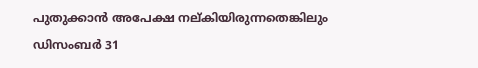പുതുക്കാൻ അപേക്ഷ നല്കിയിരുന്നതെങ്കിലും ഡിസംബർ 31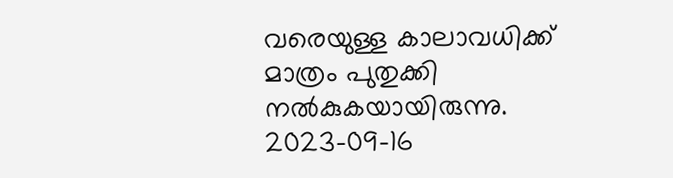വരെയുള്ള കാലാവധിക്ക് മാത്രം പുതുക്കി നൽകുകയായിരുന്നു.
2023-09-16